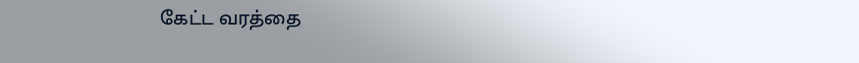கேட்ட வரத்தை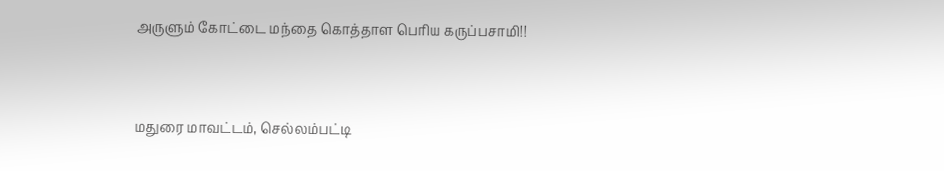அருளும் கோட்டை மந்தை கொத்தாள பெரிய கருப்பசாமி!!


மதுரை மாவட்டம், செல்லம்பட்டி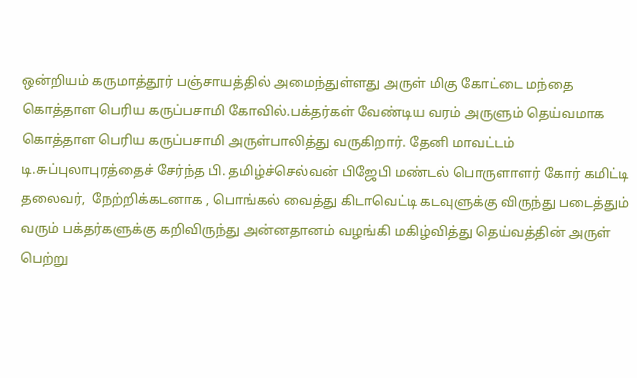ஒன்றியம் கருமாத்தூர் பஞ்சாயத்தில் அமைந்துள்ளது அருள் மிகு கோட்டை மந்தை கொத்தாள பெரிய கருப்பசாமி கோவில்.பக்தர்கள் வேண்டிய வரம் அருளும் தெய்வமாக கொத்தாள பெரிய கருப்பசாமி அருள்பாலித்து வருகிறார். தேனி மாவட்டம் டி.சுப்புலாபுரத்தைச் சேர்ந்த பி. தமிழ்ச்செல்வன் பிஜேபி மண்டல் பொருளாளர் கோர் கமிட்டி தலைவர்,  நேற்றிக்கடனாக , பொங்கல் வைத்து கிடாவெட்டி கடவுளுக்கு விருந்து படைத்தும் வரும் பக்தர்களுக்கு கறிவிருந்து அன்னதானம் வழங்கி மகிழ்வித்து தெய்வத்தின் அருள் பெற்று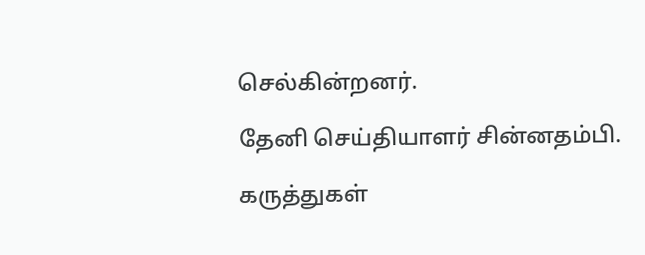செல்கின்றனர்.

தேனி செய்தியாளர் சின்னதம்பி.

கருத்துகள்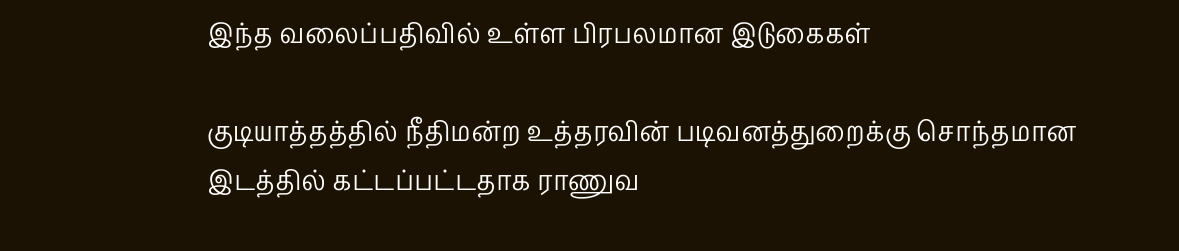இந்த வலைப்பதிவில் உள்ள பிரபலமான இடுகைகள்

குடியாத்தத்தில் நீதிமன்ற உத்தரவின் படிவனத்துறைக்கு சொந்தமான இடத்தில் கட்டப்பட்டதாக ராணுவ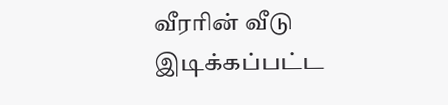வீரரின் வீடு இடிக்கப்பட்ட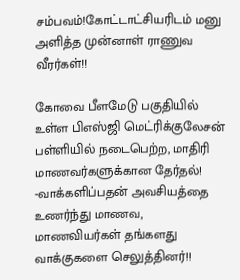சம்பவம்!கோட்டாட்சியரிடம் மனு அளித்த முன்னாள் ராணுவ வீரர்கள்!!

கோவை பீளமேடு பகுதியில் உள்ள பிஎஸ்ஜி மெட்ரிக்குலேசன் பள்ளியில் நடைபெற்ற, மாதிரி மாணவர்களுக்கான தேர்தல்! -வாக்களிப்பதன் அவசியத்தை உணர்ந்து மாணவ, மாணவியர்கள் தங்களது வாக்குகளை செலுத்தினர்!!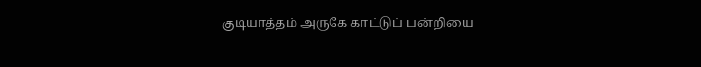குடியாத்தம் அருகே காட்டுப் பன்றியை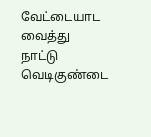வேட்டையாட வைத்து நாட்டு வெடிகுண்டை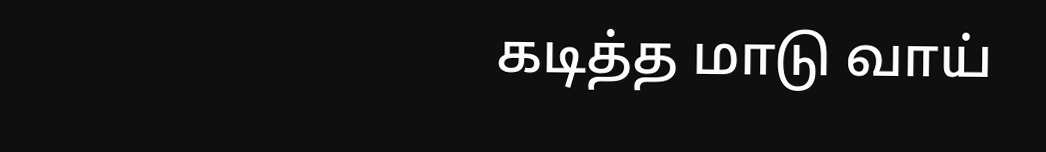கடித்த மாடு வாய்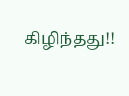கிழிந்தது!!